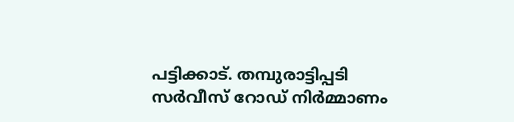പട്ടിക്കാട്. തമ്പുരാട്ടിപ്പടി സർവീസ് റോഡ് നിർമ്മാണം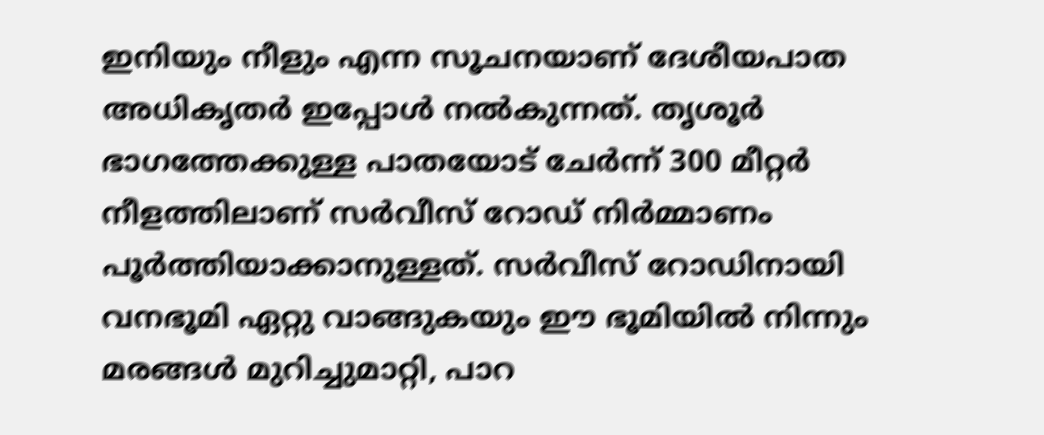ഇനിയും നീളും എന്ന സൂചനയാണ് ദേശീയപാത അധികൃതർ ഇപ്പോൾ നൽകുന്നത്. തൃശൂർ ഭാഗത്തേക്കുള്ള പാതയോട് ചേർന്ന് 300 മീറ്റർ നീളത്തിലാണ് സർവീസ് റോഡ് നിർമ്മാണം പൂർത്തിയാക്കാനുള്ളത്. സർവീസ് റോഡിനായി വനഭൂമി ഏറ്റു വാങ്ങുകയും ഈ ഭൂമിയിൽ നിന്നും മരങ്ങൾ മുറിച്ചുമാറ്റി, പാറ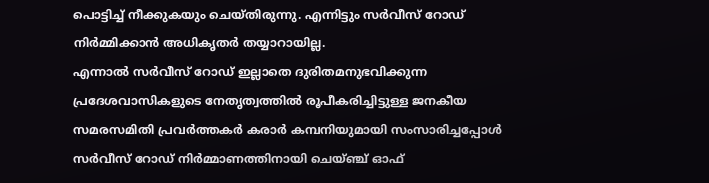പൊട്ടിച്ച് നീക്കുകയും ചെയ്തിരുന്നു. എന്നിട്ടും സർവീസ് റോഡ് നിർമ്മിക്കാൻ അധികൃതർ തയ്യാറായില്ല.
എന്നാൽ സർവീസ് റോഡ് ഇല്ലാതെ ദുരിതമനുഭവിക്കുന്ന പ്രദേശവാസികളുടെ നേതൃത്വത്തിൽ രൂപീകരിച്ചിട്ടുള്ള ജനകീയ സമരസമിതി പ്രവർത്തകർ കരാർ കമ്പനിയുമായി സംസാരിച്ചപ്പോൾ സർവീസ് റോഡ് നിർമ്മാണത്തിനായി ചെയ്ഞ്ച് ഓഫ്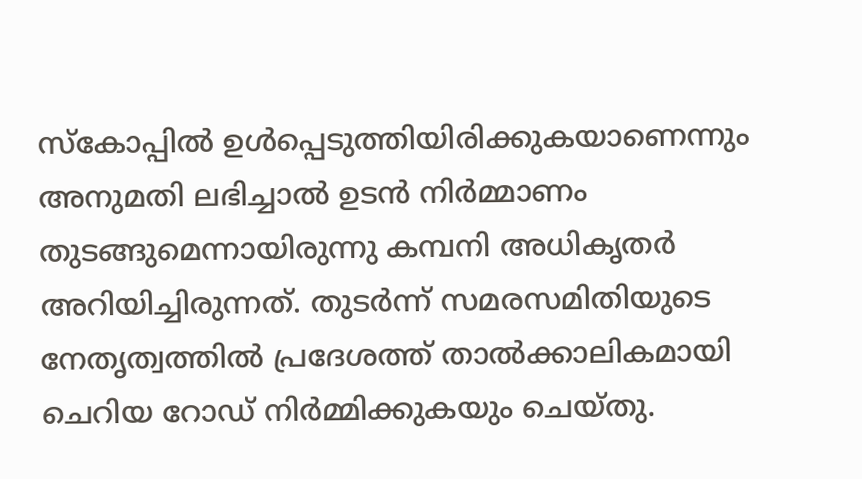സ്കോപ്പിൽ ഉൾപ്പെടുത്തിയിരിക്കുകയാണെന്നും അനുമതി ലഭിച്ചാൽ ഉടൻ നിർമ്മാണം തുടങ്ങുമെന്നായിരുന്നു കമ്പനി അധികൃതർ അറിയിച്ചിരുന്നത്. തുടർന്ന് സമരസമിതിയുടെ നേതൃത്വത്തിൽ പ്രദേശത്ത് താൽക്കാലികമായി ചെറിയ റോഡ് നിർമ്മിക്കുകയും ചെയ്തു.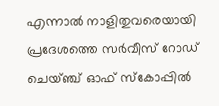എന്നാൽ നാളിതുവരെയായി പ്രദേശത്തെ സർവീസ് റോഡ് ചെയ്ഞ്ച് ഓഫ് സ്കോപ്പിൽ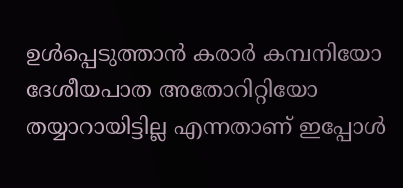ഉൾപ്പെടുത്താൻ കരാർ കമ്പനിയോ ദേശീയപാത അതോറിറ്റിയോ തയ്യാറായിട്ടില്ല എന്നതാണ് ഇപ്പോൾ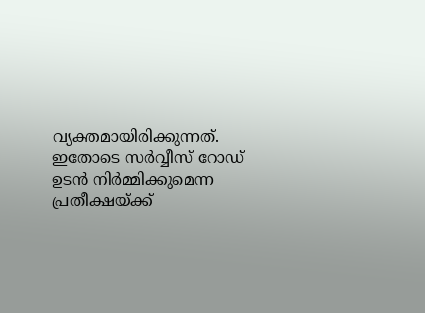വ്യക്തമായിരിക്കുന്നത്. ഇതോടെ സർവ്വീസ് റോഡ് ഉടൻ നിർമ്മിക്കുമെന്ന പ്രതീക്ഷയ്ക്ക്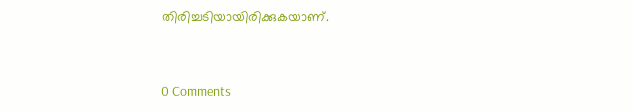തിരിച്ചടിയായിരിക്കുകയാണ്.


0 Comments